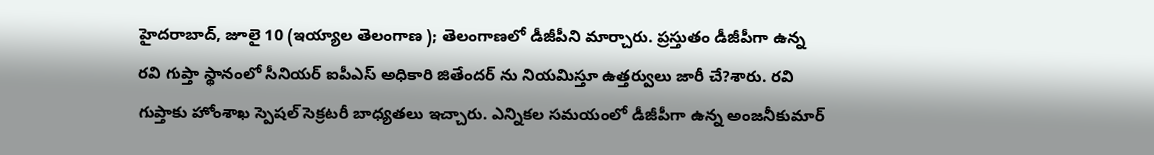హైదరాబాద్, జూలై 10 (ఇయ్యాల తెలంగాణ ); తెలంగాణలో డీజీపీని మార్చారు. ప్రస్తుతం డీజీపీగా ఉన్న రవి గుప్తా స్థానంలో సీనియర్ ఐపీఎస్ అధికారి జితేందర్ ను నియమిస్తూ ఉత్తర్వులు జారీ చే?శారు. రవి గుప్తాకు హోంశాఖ స్పెషల్ సెక్రటరీ బాధ్యతలు ఇచ్చారు. ఎన్నికల సమయంలో డీజీపీగా ఉన్న అంజనీకుమార్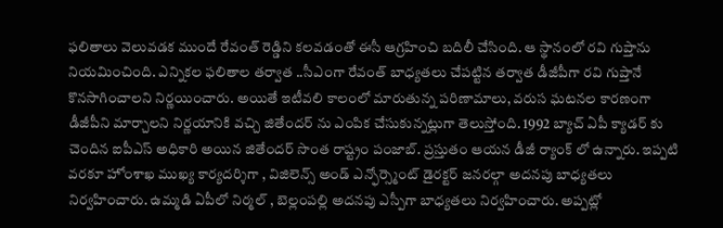ఫలితాలు వెలువడక ముందే రేవంత్ రెడ్డిని కలవడంతో ఈసీ ఆగ్రహించి బదిలీ చేసింది. ఆ స్థానంలో రవి గుప్తాను నియమించింది. ఎన్నికల ఫలితాల తర్వాత ..సీఎంగా రేవంత్ బాధ్యతలు చేపట్టిన తర్వాత డీజీపీగా రవి గుప్తానే కొనసాగించాలని నిర్ణయించారు. అయితే ఇటీవలి కాలంలో మారుతున్న పరిణామాలు, వరుస ఘటనల కారణంగా డీజీపీని మార్చాలని నిర్ణయానికి వచ్చి జితేందర్ ను ఎంపిక చేసుకున్నట్లుగా తెలుస్తోంది. 1992 బ్యాచ్ ఏపీ క్యాడర్ కు చెందిన ఐపీఎస్ అధికారి అయిన జితేందర్ సొంత రాష్ట్రం పంజాబ్. ప్రస్తుతం ఆయన డీజీ ర్యాంక్ లో ఉన్నారు. ఇప్పటి వరకూ హోంశాఖ ముఖ్య కార్యదర్శిగా , విజిలెన్స్ అండ్ ఎన్ఫోర్స్మెంట్ డైరక్టర్ జనరల్గా అదనపు బాధ్యతలు నిర్వహించారు. ఉమ్మడి ఏపీలో నిర్మల్ , బెల్లంపల్లి అదనపు ఎస్పీగా బాధ్యతలు నిర్వహించారు. అప్పట్లో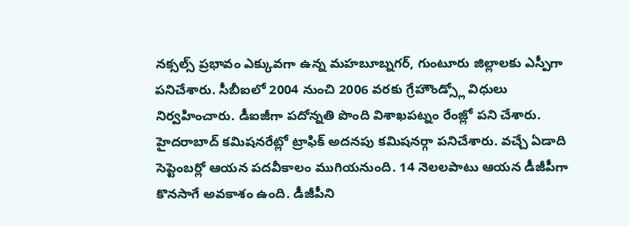నక్సల్స్ ప్రభావం ఎక్కువగా ఉన్న మహబూబ్నగర్, గుంటూరు జిల్లాలకు ఎస్పీగా పనిచేశారు. సీబీఐలో 2004 నుంచి 2006 వరకు గ్రేహౌండ్స్లో విధులు నిర్వహించారు. డీఐజీగా పదోన్నతి పొంది విశాఖపట్నం రేంజ్లో పని చేశారు. హైదరాబాద్ కమిషనరేట్లో ట్రాఫిక్ అదనపు కమిషనర్గా పనిచేశారు. వచ్చే ఏడాది సెప్టెంబర్లో ఆయన పదవీకాలం ముగియనుంది. 14 నెలలపాటు ఆయన డీజీపీగా కొనసాగే అవకాశం ఉంది. డీజీపీని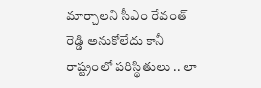మార్చాలని సీఎం రేవంత్ రెడ్డి అనుకోలేదు కానీ రాష్ట్రంలో పరిస్థితులు .. లా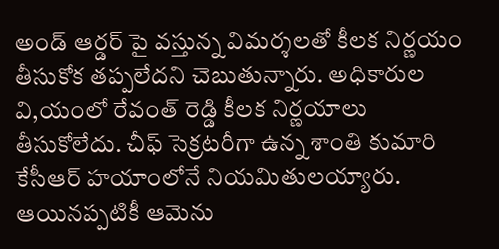అండ్ ఆర్డర్ పై వస్తున్న విమర్శలతో కీలక నిర్ణయం తీసుకోక తప్పలేదని చెబుతున్నారు. అధికారుల వి,యంలో రేవంత్ రెడ్డి కీలక నిర్ణయాలు తీసుకోలేదు. చీఫ్ సెక్రటరీగా ఉన్న శాంతి కుమారి కేసీఆర్ హయాంలోనే నియమితులయ్యారు. ఆయినప్పటికీ ఆమెను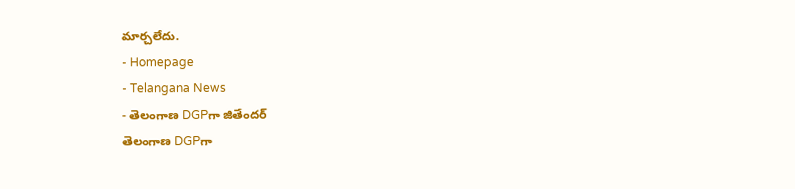మార్చలేదు.
- Homepage
- Telangana News
- తెలంగాణ DGPగా జితేందర్
తెలంగాణ DGPగా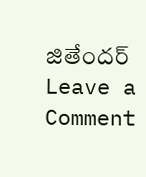జితేందర్
Leave a Comment